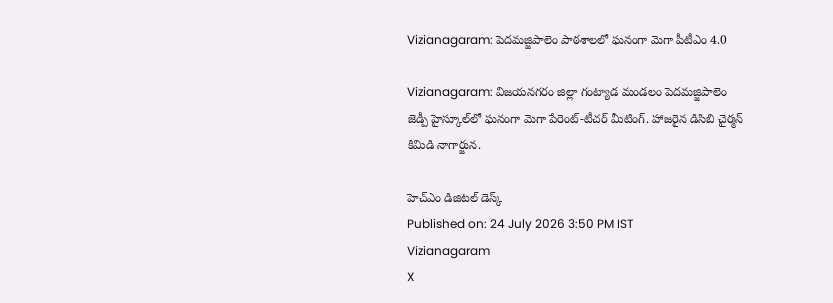Vizianagaram: పెదమజ్జిపాలెం పాఠశాలలో ఘనంగా మెగా పీటీఎం 4.0

Vizianagaram: విజయనగరం జిల్లా గంట్యాడ మండలం పెదమజ్జిపాలెం జెడ్పీ హైస్కూల్‌లో ఘనంగా మెగా పేరెంట్-టీచర్ మీటింగ్. హాజరైన డిసిబి చైర్మన్ కిమిడి నాగార్జున.

హెచ్ఎం డిజిటల్ డెస్క్
Published on: 24 July 2026 3:50 PM IST
Vizianagaram
X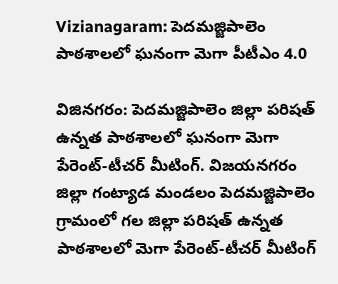Vizianagaram: పెదమజ్జిపాలెం పాఠశాలలో ఘనంగా మెగా పీటీఎం 4.0

విజినగరం: పెదమజ్జిపాలెం జిల్లా పరిషత్ ఉన్నత పాఠశాలలో ఘనంగా మెగా పేరెంట్-టీచర్ మీటింగ్. విజయనగరం జిల్లా గంట్యాడ మండలం పెదమజ్జిపాలెం గ్రామంలో గల జిల్లా పరిషత్ ఉన్నత పాఠశాలలో మెగా పేరెంట్-టీచర్ మీటింగ్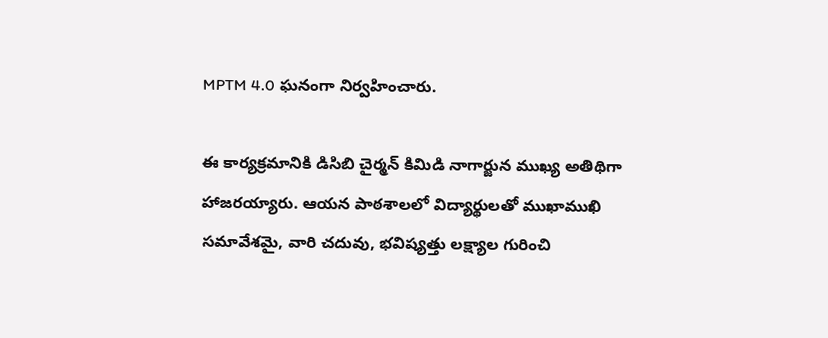MPTM 4.0 ఘనంగా నిర్వహించారు.

ఈ కార్యక్రమానికి డిసిబి చైర్మన్ కిమిడి నాగార్జున ముఖ్య అతిథిగా హాజరయ్యారు. ఆయన పాఠశాలలో విద్యార్థులతో ముఖాముఖి సమావేశమై, వారి చదువు, భవిష్యత్తు లక్ష్యాల గురించి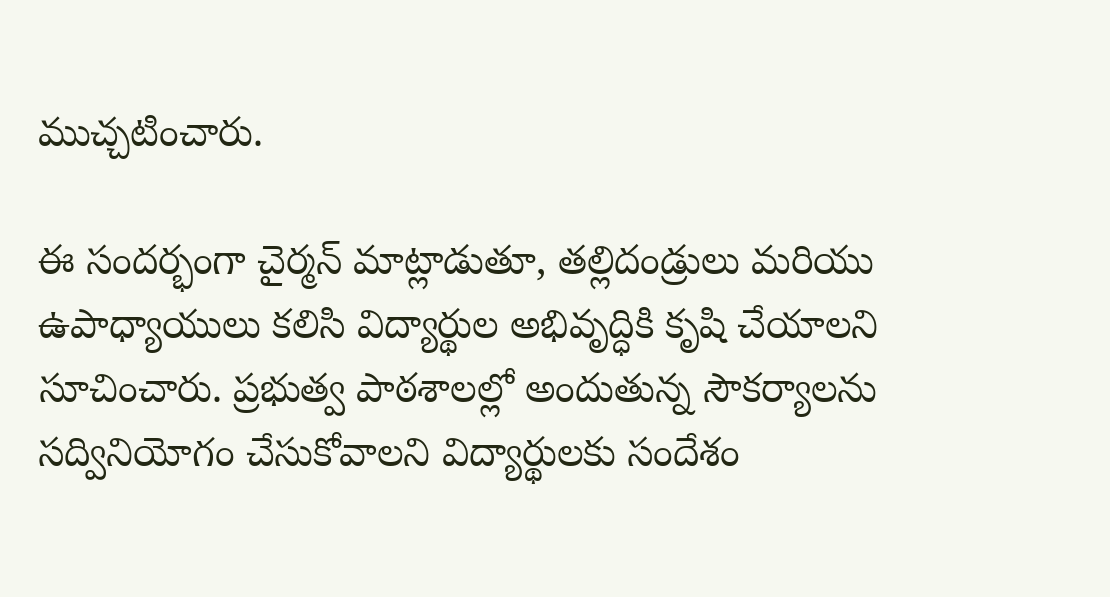ముచ్చటించారు.

ఈ సందర్భంగా చైర్మన్ మాట్లాడుతూ, తల్లిదండ్రులు మరియు ఉపాధ్యాయులు కలిసి విద్యార్థుల అభివృద్ధికి కృషి చేయాలని సూచించారు. ప్రభుత్వ పాఠశాలల్లో అందుతున్న సౌకర్యాలను సద్వినియోగం చేసుకోవాలని విద్యార్థులకు సందేశం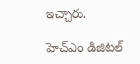ఇచ్చారు.

హెచ్ఎం డిజిటల్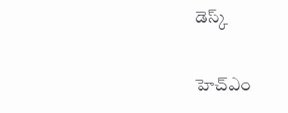డెస్క్

హెచ్ఎం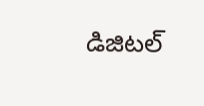డిజిటల్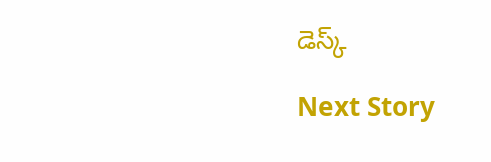డెస్క్

Next Story